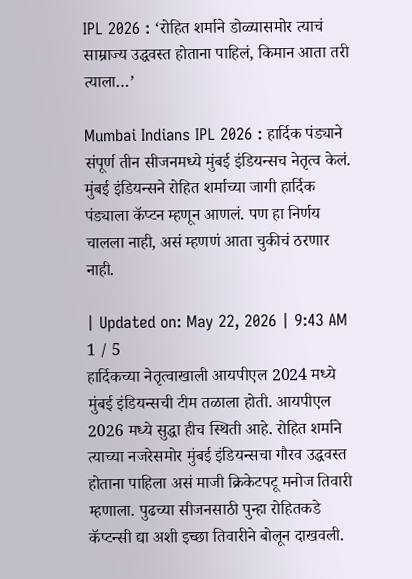IPL 2026 : ‘रोहित शर्माने डोळ्यासमोर त्याचं साम्राज्य उद्धवस्त होताना पाहिलं, किमान आता तरी त्याला…’

Mumbai Indians IPL 2026 : हार्दिक पंड्याने संपूर्ण तीन सीजनमध्ये मुंबई इंडियन्सच नेतृत्व केलं. मुंबई इंडियन्सने रोहित शर्माच्या जागी हार्दिक पंड्याला कॅप्टन म्हणून आणलं. पण हा निर्णय चालला नाही, असं म्हणणं आता चुकीचं ठरणार नाही.

| Updated on: May 22, 2026 | 9:43 AM
1 / 5
हार्दिकच्या नेतृत्वाखाली आयपीएल 2024 मध्ये मुंबई इंडियन्सची टीम तळाला होती. आयपीएल 2026 मध्ये सुद्धा हीच स्थिती आहे. रोहित शर्माने त्याच्या नजरेसमोर मुंबई इंडियन्सचा गौरव उद्धवस्त होताना पाहिला असं माजी क्रिकेटपटू मनोज तिवारी म्हणाला. पुढच्या सीजनसाठी पुन्हा रोहितकडे कॅप्टन्सी द्या अशी इच्छा तिवारीने बोलून दाखवली.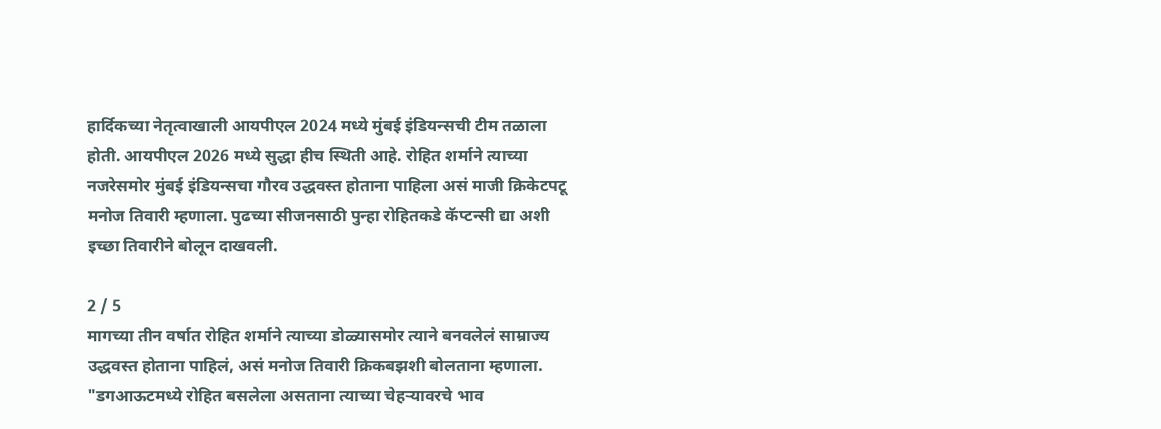हार्दिकच्या नेतृत्वाखाली आयपीएल 2024 मध्ये मुंबई इंडियन्सची टीम तळाला होती. आयपीएल 2026 मध्ये सुद्धा हीच स्थिती आहे. रोहित शर्माने त्याच्या नजरेसमोर मुंबई इंडियन्सचा गौरव उद्धवस्त होताना पाहिला असं माजी क्रिकेटपटू मनोज तिवारी म्हणाला. पुढच्या सीजनसाठी पुन्हा रोहितकडे कॅप्टन्सी द्या अशी इच्छा तिवारीने बोलून दाखवली.

2 / 5
मागच्या तीन वर्षात रोहित शर्माने त्याच्या डोळ्यासमोर त्याने बनवलेलं साम्राज्य उद्धवस्त होताना पाहिलं, असं मनोज तिवारी क्रिकबझशी बोलताना म्हणाला. "डगआऊटमध्ये रोहित बसलेला असताना त्याच्या चेहऱ्यावरचे भाव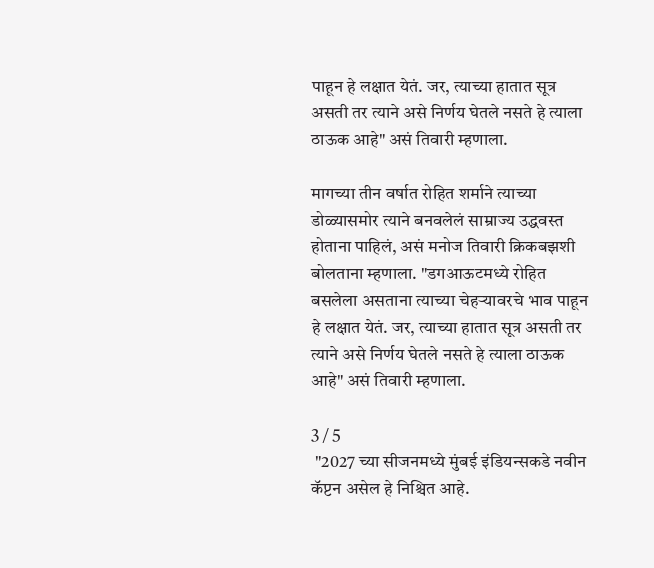पाहून हे लक्षात येतं. जर, त्याच्या हातात सूत्र असती तर त्याने असे निर्णय घेतले नसते हे त्याला ठाऊक आहे" असं तिवारी म्हणाला.

मागच्या तीन वर्षात रोहित शर्माने त्याच्या डोळ्यासमोर त्याने बनवलेलं साम्राज्य उद्धवस्त होताना पाहिलं, असं मनोज तिवारी क्रिकबझशी बोलताना म्हणाला. "डगआऊटमध्ये रोहित बसलेला असताना त्याच्या चेहऱ्यावरचे भाव पाहून हे लक्षात येतं. जर, त्याच्या हातात सूत्र असती तर त्याने असे निर्णय घेतले नसते हे त्याला ठाऊक आहे" असं तिवारी म्हणाला.

3 / 5
 "2027 च्या सीजनमध्ये मुंबई इंडियन्सकडे नवीन कॅप्टन असेल हे निश्चित आहे.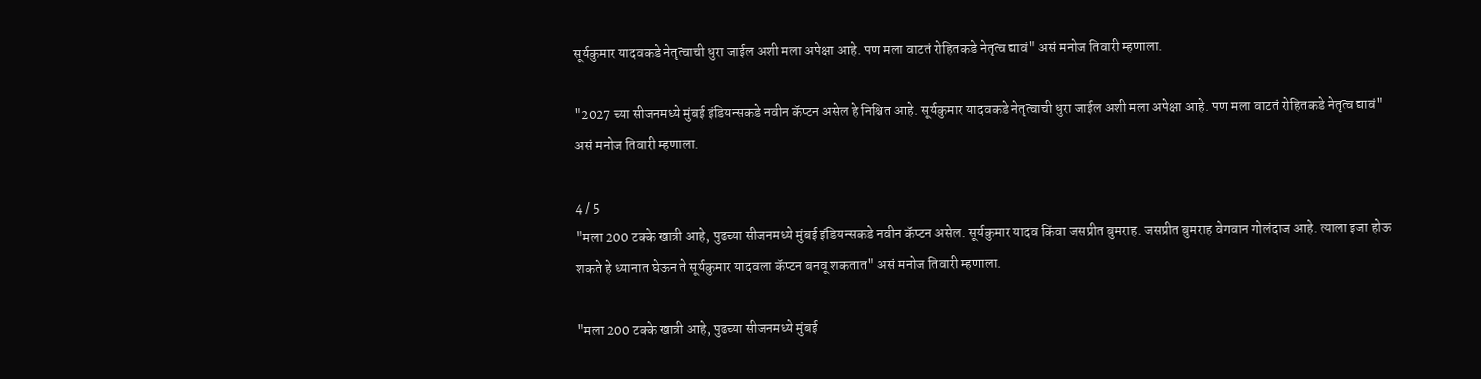सूर्यकुमार यादवकडे नेतृत्वाची धुरा जाईल अशी मला अपेक्षा आहे. पण मला वाटतं रोहितकडे नेतृत्व द्यावं" असं मनोज तिवारी म्हणाला.

"2027 च्या सीजनमध्ये मुंबई इंडियन्सकडे नवीन कॅप्टन असेल हे निश्चित आहे. सूर्यकुमार यादवकडे नेतृत्वाची धुरा जाईल अशी मला अपेक्षा आहे. पण मला वाटतं रोहितकडे नेतृत्व द्यावं" असं मनोज तिवारी म्हणाला.

4 / 5
"मला 200 टक्के खात्री आहे, पुढच्या सीजनमध्ये मुंबई इंडियन्सकडे नवीन कॅप्टन असेल. सूर्यकुमार यादव किंवा जसप्रीत बुमराह. जसप्रीत बुमराह वेगवान गोलंदाज आहे. त्याला इजा होऊ शकते हे ध्यानात घेऊन ते सूर्यकुमार यादवला कॅप्टन बनवू शकतात" असं मनोज तिवारी म्हणाला.

"मला 200 टक्के खात्री आहे, पुढच्या सीजनमध्ये मुंबई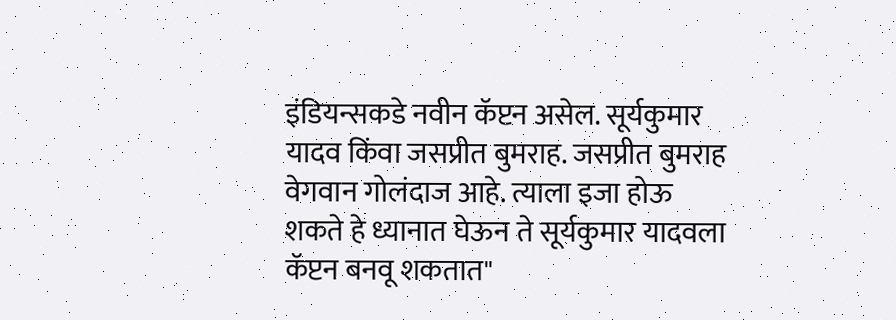इंडियन्सकडे नवीन कॅप्टन असेल. सूर्यकुमार यादव किंवा जसप्रीत बुमराह. जसप्रीत बुमराह वेगवान गोलंदाज आहे. त्याला इजा होऊ शकते हे ध्यानात घेऊन ते सूर्यकुमार यादवला कॅप्टन बनवू शकतात"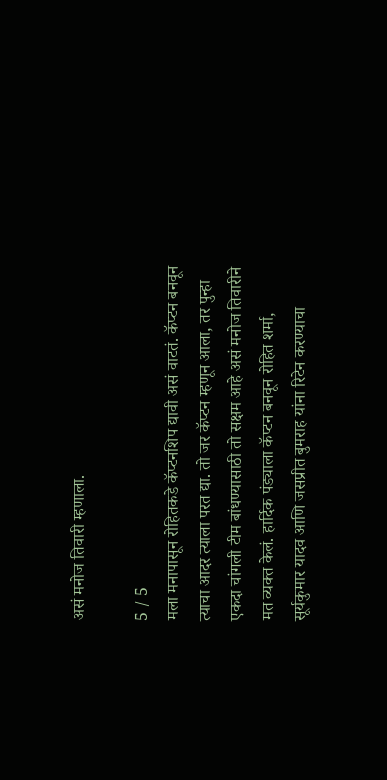असं मनोज तिवारी म्हणाला.

5 / 5
मला मनापासून रोहितकडे कॅप्टनशिप द्यावी असं वाटतं. कॅप्टन बनवून त्याचा आदर त्याला परत द्या. तो जर कॅप्टन म्हणून आला, तर पुन्हा एकदा चांगली टीम बांधण्यासाठी तो सक्षम आहे असं मनोज तिवारीने मत व्यक्त केलं. हार्दिक पंड्याला कॅप्टन बनवून रोहित शर्मा, सूर्यकुमार यादव आणि जसप्रीत बुमराह यांना रिटेन करण्याचा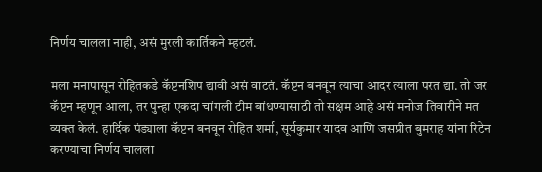निर्णय चालला नाही, असं मुरली कार्तिकने म्हटलं.

मला मनापासून रोहितकडे कॅप्टनशिप द्यावी असं वाटतं. कॅप्टन बनवून त्याचा आदर त्याला परत द्या. तो जर कॅप्टन म्हणून आला, तर पुन्हा एकदा चांगली टीम बांधण्यासाठी तो सक्षम आहे असं मनोज तिवारीने मत व्यक्त केलं. हार्दिक पंड्याला कॅप्टन बनवून रोहित शर्मा, सूर्यकुमार यादव आणि जसप्रीत बुमराह यांना रिटेन करण्याचा निर्णय चालला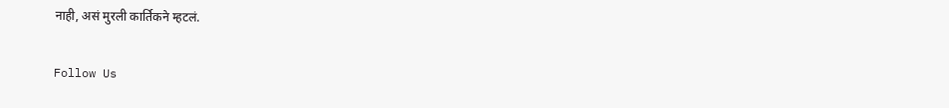नाही, असं मुरली कार्तिकने म्हटलं.

Follow Us